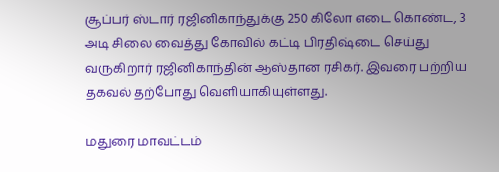சூப்பர் ஸ்டார் ரஜினிகாந்துக்கு 250 கிலோ எடை கொண்ட, 3 அடி சிலை வைத்து கோவில் கட்டி பிரதிஷ்டை செய்து வருகிறார் ரஜினிகாந்தின் ஆஸ்தான ரசிகர். இவரை பற்றிய தகவல் தற்போது வெளியாகியுள்ளது.

மதுரை மாவட்டம்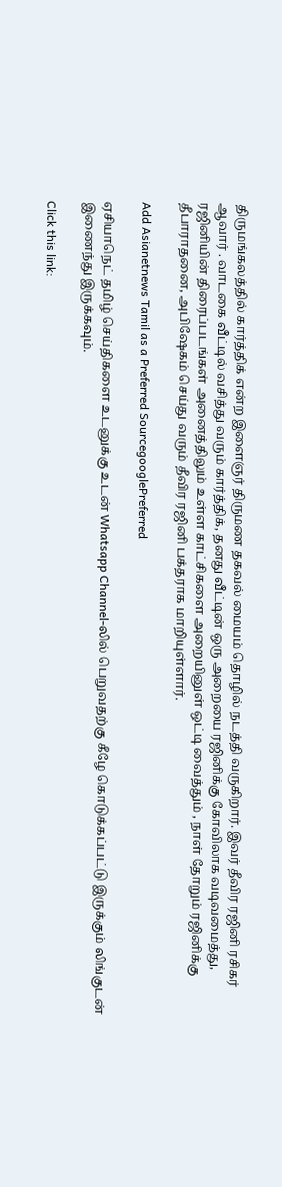திருமங்கலத்தில் கார்த்திக் என்ற இளைஞர் திருமண தகவல் மையம் தொழில் நடத்தி வருகிறார். இவர் தீவிர ரஜினி ரசிகர் ஆவார் . வாடகை வீட்டில் வசித்து வரும் கார்த்திக், தனது வீட்டின் ஒரு அறையை ரஜினிக்கு கோவிலாக வடிவமைத்து, ரஜினியின் திரைப்படங்கள் அனைத்திலும் உள்ள காட்சிகளை அறையினுள் ஒட்டி வைத்தும் , நாள் தோறும் ரஜினிக்கு தீபாராதனை, அபிஷேகம் செய்து வரும் தீவிர ரஜினி பக்தராக மாறியுள்ளார்.

Add Asianetnews Tamil as a Preferred SourcegooglePreferred

ஏசியாநெட் தமிழ் செய்திகளை உடனுக்கு உடன் Whatsapp Channel-லில் பெறுவதற்கு கீழே கொடுக்கப்பட்டு இருக்கும் லிங்குடன் இணைந்து இருக்கவும்.

Click this link: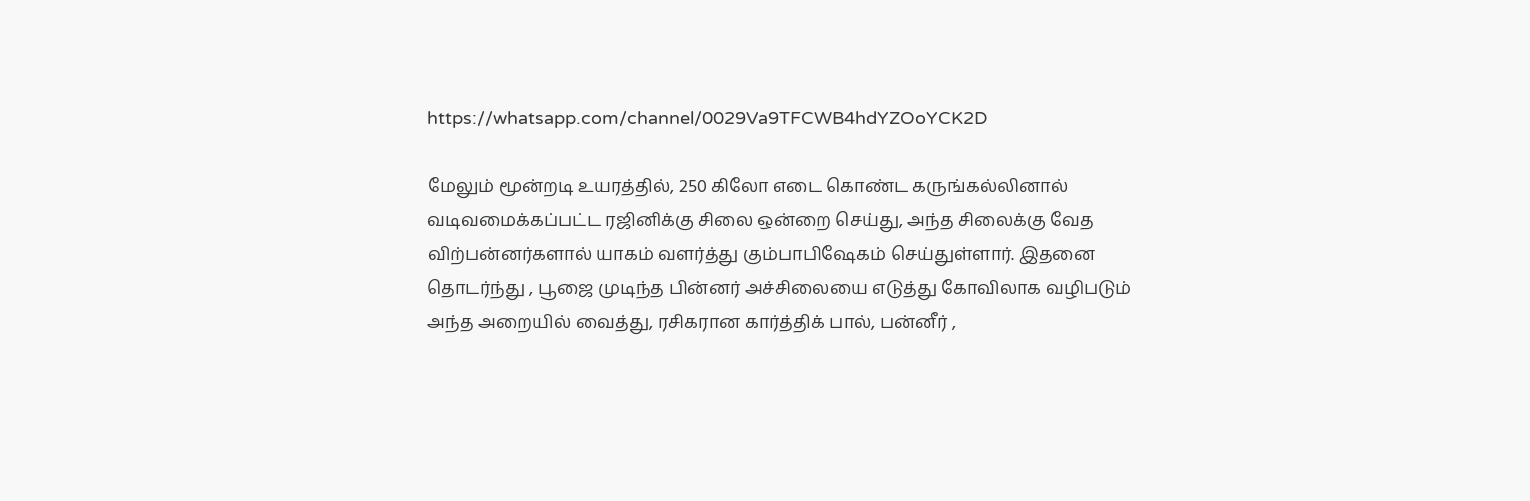https://whatsapp.com/channel/0029Va9TFCWB4hdYZOoYCK2D

மேலும் மூன்றடி உயரத்தில், 250 கிலோ எடை கொண்ட கருங்கல்லினால் வடிவமைக்கப்பட்ட ரஜினிக்கு சிலை ஒன்றை செய்து, அந்த சிலைக்கு வேத விற்பன்னர்களால் யாகம் வளர்த்து கும்பாபிஷேகம் செய்துள்ளார். இதனை தொடர்ந்து , பூஜை முடிந்த பின்னர் அச்சிலையை எடுத்து கோவிலாக வழிபடும் அந்த அறையில் வைத்து, ரசிகரான கார்த்திக் பால், பன்னீர் ,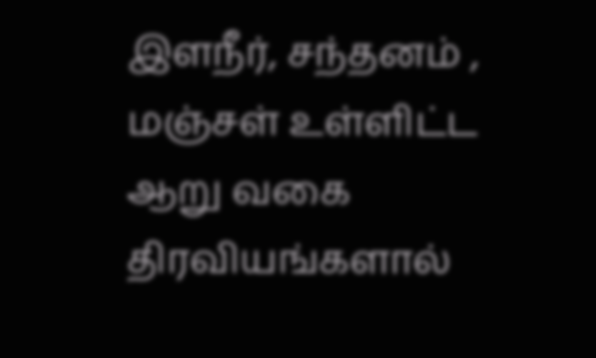இளநீர், சந்தனம் , மஞ்சள் உள்ளிட்ட ஆறு வகை திரவியங்களால்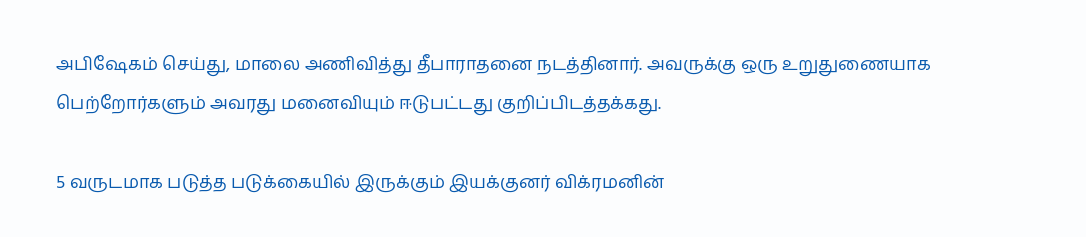அபிஷேகம் செய்து, மாலை அணிவித்து தீபாராதனை நடத்தினார். அவருக்கு ஒரு உறுதுணையாக பெற்றோர்களும் அவரது மனைவியும் ஈடுபட்டது குறிப்பிடத்தக்கது.

5 வருடமாக படுத்த படுக்கையில் இருக்கும் இயக்குனர் விக்ரமனின்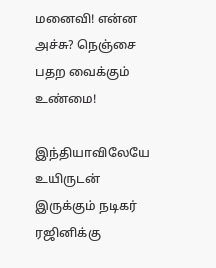மனைவி! என்ன அச்சு? நெஞ்சை பதற வைக்கும் உண்மை!

இந்தியாவிலேயே உயிருடன் இருக்கும் நடிகர் ரஜினிக்கு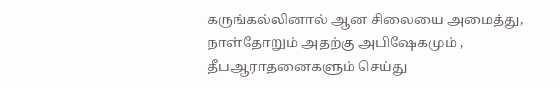கருங்கல்லினால் ஆன சிலையை அமைத்து, நாள்தோறும் அதற்கு அபிஷேகமும் , தீபஆராதனைகளும் செய்து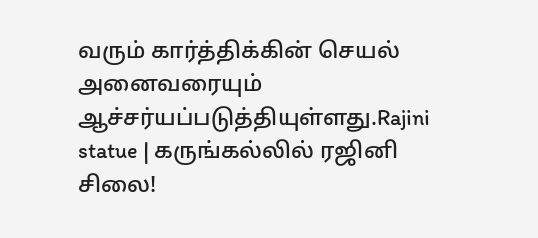வரும் கார்த்திக்கின் செயல் அனைவரையும் ஆச்சர்யப்படுத்தியுள்ளது.Rajini statue | கருங்கல்லில் ரஜினி சிலை!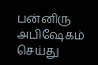பன்னிரு அபிஷேகம் செய்து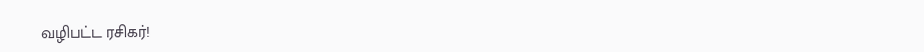வழிபட்ட ரசிகர்!